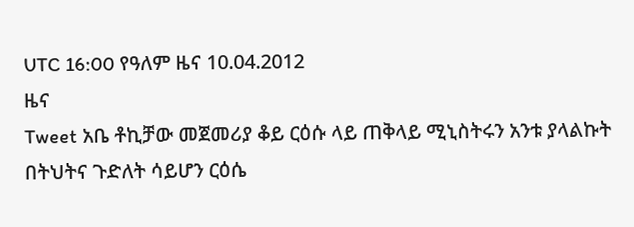UTC 16:00 የዓለም ዜና 10.04.2012
ዜና
Tweet አቤ ቶኪቻው መጀመሪያ ቆይ ርዕሱ ላይ ጠቅላይ ሚኒስትሩን አንቱ ያላልኩት በትህትና ጉድለት ሳይሆን ርዕሴ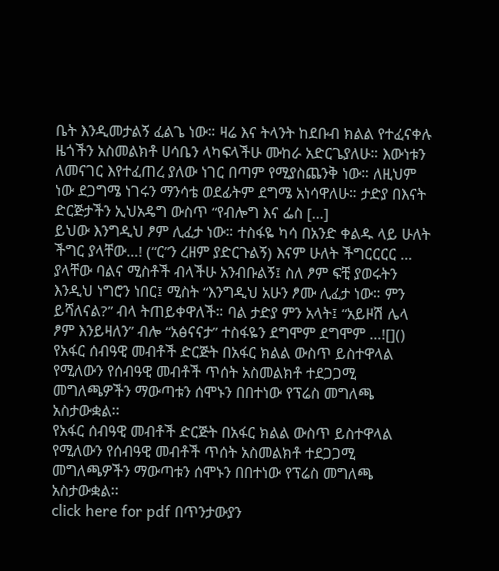ቤት እንዲመታልኝ ፈልጌ ነው። ዛሬ እና ትላንት ከደቡብ ክልል የተፈናቀሉ ዜጎችን አስመልክቶ ሀሳቤን ላካፍላችሁ ሙከራ አድርጌያለሁ። እውነቱን ለመናገር እየተፈጠረ ያለው ነገር በጣም የሚያስጨንቅ ነው። ለዚህም ነው ደጋግሜ ነገሩን ማንሳቴ ወደፊትም ደግሜ አነሳዋለሁ። ታድያ በእናት ድርጅታችን ኢህአዴግ ውስጥ “የብሎግ እና ፌስ […]
ይህው እንግዲህ ፆም ሊፈታ ነው። ተስፋዬ ካሳ በአንድ ቀልዱ ላይ ሁለት ችግር ያላቸው…! (“ር”ን ረዘም ያድርጉልኝ) እናም ሁለት ችግርርርር … ያላቸው ባልና ሚስቶች ብላችሁ አንብቡልኝ፤ ስለ ፆም ፍቺ ያወሩትን እንዲህ ነግሮን ነበር፤ ሚስት “እንግዲህ አሁን ፆሙ ሊፈታ ነው። ምን ይሻለናል?” ብላ ትጠይቀዋለች። ባል ታድያ ምን አላት፤ “አይዞሽ ሌላ ፆም እንይዛለን” ብሎ “አፅናናታ” ተስፋዬን ደግሞም ደግሞም …![]()
የአፋር ሰብዓዊ መብቶች ድርጅት በአፋር ክልል ውስጥ ይስተዋላል የሚለውን የሰብዓዊ መብቶች ጥሰት አስመልክቶ ተደጋጋሚ መግለጫዎችን ማውጣቱን ሰሞኑን በበተነው የፕሬስ መግለጫ አስታውቋል፡፡
የአፋር ሰብዓዊ መብቶች ድርጅት በአፋር ክልል ውስጥ ይስተዋላል የሚለውን የሰብዓዊ መብቶች ጥሰት አስመልክቶ ተደጋጋሚ መግለጫዎችን ማውጣቱን ሰሞኑን በበተነው የፕሬስ መግለጫ አስታውቋል፡፡
click here for pdf በጥንታውያን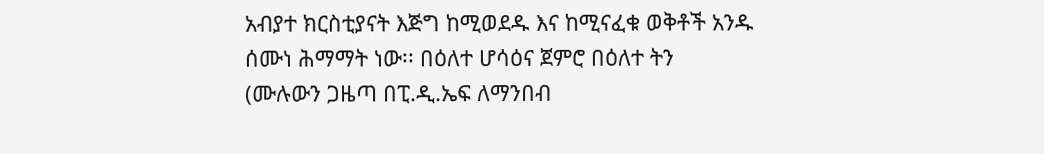አብያተ ክርስቲያናት እጅግ ከሚወደዱ እና ከሚናፈቁ ወቅቶች አንዱ ሰሙነ ሕማማት ነው፡፡ በዕለተ ሆሳዕና ጀምሮ በዕለተ ትን
(ሙሉውን ጋዜጣ በፒ.ዲ.ኤፍ ለማንበብ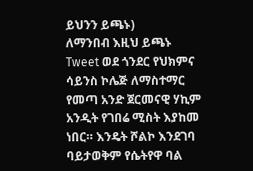ይህንን ይጫኑ)
ለማንበብ እዚህ ይጫኑ
Tweet ወደ ጎንደር የህክምና ሳይንስ ኮሌጅ ለማስተማር የመጣ አንድ ጀርመናዊ ሃኪም አንዲት የገበሬ ሚስት እያከመ ነበር። እንዴት ሾልኮ እንደገባ ባይታወቅም የሴትየዋ ባል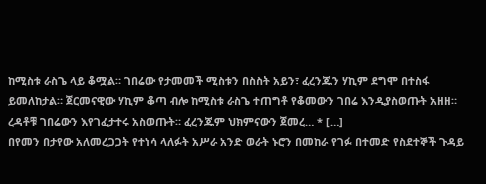ከሚስቱ ራስጌ ላይ ቆሟል። ገበሬው የታመመች ሚስቱን በስስት አይን፣ ፈረንጁን ሃኪም ደግሞ በተስፋ ይመለከታል። ጀርመናዊው ሃኪም ቆጣ ብሎ ከሚስቱ ራስጌ ተጠግቶ የቆመውን ገበሬ እንዲያስወጡት አዘዘ። ረዳቶቹ ገበሬውን እየገፈታተሩ አስወጡት። ፈረንጁም ህክምናውን ጀመረ… * […]
በየመን በታየው አለመረጋጋት የተነሳ ላለፉት አሥራ አንድ ወራት ኑሮን በመከራ የገፉ በተመድ የስደተኞች ጉዳይ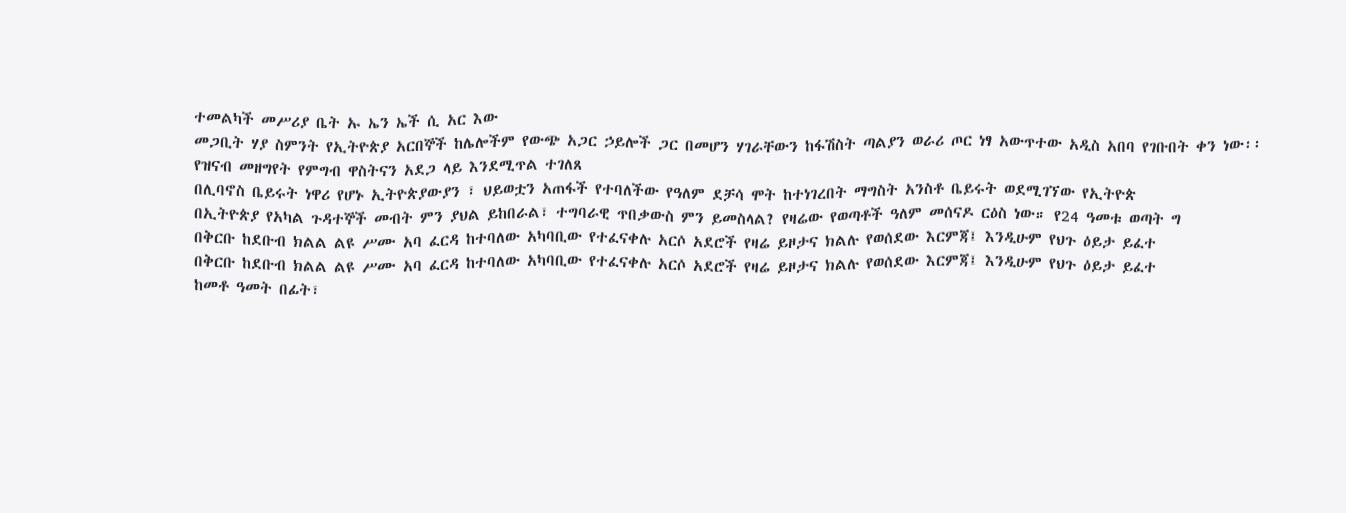ተመልካች መሥሪያ ቤት ኡ ኤን ኤች ሲ አር እው
መጋቢት ሃያ ስምንት የኢትዮጵያ አርበኞች ከሌሎችም የውጭ አጋር ኃይሎች ጋር በመሆን ሃገራቸውን ከፋሽስት ጣልያን ወራሪ ጦር ነፃ አውጥተው አዲስ አበባ የገቡበት ቀን ነው፡፡
የዝናብ መዘግየት የምግብ ዋስትናን አደጋ ላይ እንደሚጥል ተገለጸ
በሊባኖስ ቤይሩት ነዋሪ የሆኑ ኢትዮጵያውያን ፣ ህይወቷን አጠፋች የተባለችው የዓለም ደቻሳ ሞት ከተነገረበት ማግስት አንስቶ ቤይሩት ወደሚገኘው የኢትዮጵ
በኢትዮጵያ የአካል ጉዳተኞች መብት ምን ያህል ይከበራል፣ ተግባራዊ ጥበቃውስ ምን ይመስላል? የዛሬው የወጣቶች ዓለም መሰናዶ ርዕስ ነው። የ24 ዓመቱ ወጣት ግ
በቅርቡ ከደቡብ ክልል ልዩ ሥሙ አባ ፈርዳ ከተባለው አካባቢው የተፈናቀሉ አርሶ አደሮች የዛሬ ይዞታና ክልሉ የወሰደው እርምጃ፤ እንዲሁም የህጉ ዕይታ ይፈተ
በቅርቡ ከደቡብ ክልል ልዩ ሥሙ አባ ፈርዳ ከተባለው አካባቢው የተፈናቀሉ አርሶ አደሮች የዛሬ ይዞታና ክልሉ የወሰደው እርምጃ፤ እንዲሁም የህጉ ዕይታ ይፈተ
ከመቶ ዓመት በፊት፣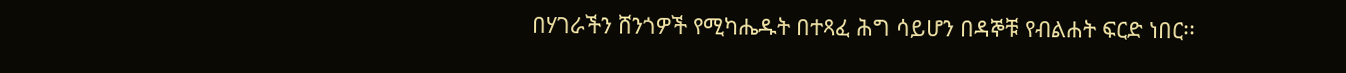በሃገራችን ሸንጎዎች የሚካሔዱት በተጻፈ ሕግ ሳይሆን በዳኞቹ የብልሐት ፍርድ ነበር፡፡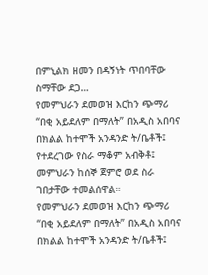በምኒልክ ዘመን በዳኝነት ጥበባቸው ስማቸው ደጋ…
የመምህራን ደመወዝ እርከን ጭማሪ “በቂ አይደለም በማለት” በአዲስ አበባና በክልል ከተሞች አንዳንድ ት/ቤቶች፤ የተደረገው የስራ ማቆም አብቅቶ፤ መምህራን ከሰኞ ጀምሮ ወደ ስራ ገበታቸው ተመልሰዋል።
የመምህራን ደመወዝ እርከን ጭማሪ “በቂ አይደለም በማለት” በአዲስ አበባና በክልል ከተሞች አንዳንድ ት/ቤቶች፤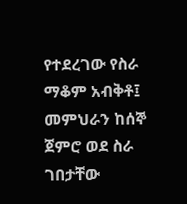የተደረገው የስራ ማቆም አብቅቶ፤ መምህራን ከሰኞ ጀምሮ ወደ ስራ ገበታቸው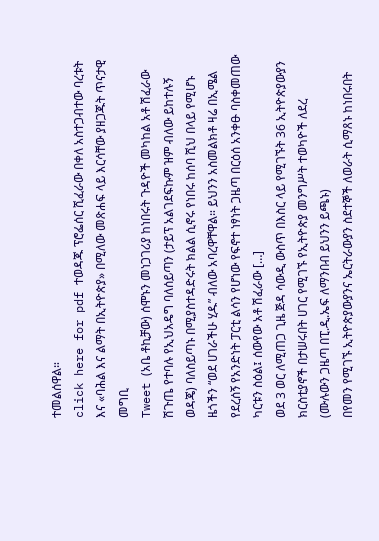ተመልሰዋል።
click here for pdf ተወዳጁ ፕሮፌሰር ሺፈራው በቀለ አስተጋብተው ባረቱት እና «ባሕል እና ልማት በኢትዮጵያ» በሚለው መጽሐፍ ላይ እርሳቸው ያዘጋጁት ጥናታዊ መግቢ
Tweet (አቤ ቶኪቻው) ሰሞኑን መነጋገሪያ ከነበሩት ጉዳዮች መካከል አቶ ሽፈራው ሽጉጤ የተባሉ የኢህአዴግ ባለሰይጣን (ታይፕ አልገደፍኩም ዝም ብለው ይከተሉኝ ወዳጄ) ባለስይጣኑ በሚያስተዳድሩት ክልል ሲኖሩ የነበሩ ከሰባ ሺህ በላይ የሚሆኑ ዜጎችን “ወደ ሀገራችሁ ሂዱ” ብለው አባረዋቸዋል። ይህንን አስመልክቶ ዛሬ በኢሜል የደረሰኝ የአንድነት ፓርቲ ልሳን የሆነው የፍኖተ ነፃነት ጋዜጣ በርዕሰ አንቀፁ ባስቀመጠው ካርቱን ስዕል፤ ሰውየው አቶ ሽፈራው […]
ወደ 3 ወር ለሚጠጋ ጊዜ ጅዳ ሳውዲ ውስጥ በእስር ላይ የሚገኙት 36 ኢትዮጵያውያን ክርስቲያኖች በታሠሩበት ሀገር የሚገኙ የኢትዮጵያ መንግሥት ተወካዮች ለደረ
(ሙሉውን ጋዜጣ በፒ.ዲ.ኤፍ ለማንበብ ይህንን ይጫኑ)
በየመን የሚገኙ ኢትዮጵያውያንና ኤርትራውያን ስደተኞች ለወራት ሲማጸኑ ከነበሩበት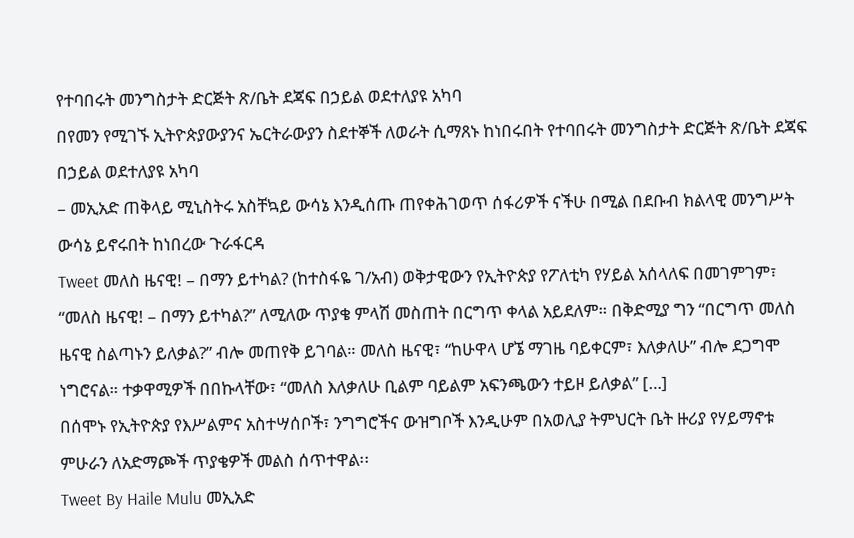የተባበሩት መንግስታት ድርጅት ጽ/ቤት ደጃፍ በኃይል ወደተለያዩ አካባ
በየመን የሚገኙ ኢትዮጵያውያንና ኤርትራውያን ስደተኞች ለወራት ሲማጸኑ ከነበሩበት የተባበሩት መንግስታት ድርጅት ጽ/ቤት ደጃፍ በኃይል ወደተለያዩ አካባ
– መኢአድ ጠቅላይ ሚኒስትሩ አስቸኳይ ውሳኔ እንዲሰጡ ጠየቀሕገወጥ ሰፋሪዎች ናችሁ በሚል በደቡብ ክልላዊ መንግሥት ውሳኔ ይኖሩበት ከነበረው ጉራፋርዳ
Tweet መለስ ዜናዊ! – በማን ይተካል? (ከተስፋዬ ገ/አብ) ወቅታዊውን የኢትዮጵያ የፖለቲካ የሃይል አሰላለፍ በመገምገም፣ “መለስ ዜናዊ! – በማን ይተካል?” ለሚለው ጥያቄ ምላሽ መስጠት በርግጥ ቀላል አይደለም። በቅድሚያ ግን “በርግጥ መለስ ዜናዊ ስልጣኑን ይለቃል?” ብሎ መጠየቅ ይገባል። መለስ ዜናዊ፣ “ከሁዋላ ሆኜ ማገዜ ባይቀርም፣ እለቃለሁ” ብሎ ደጋግሞ ነግሮናል። ተቃዋሚዎች በበኩላቸው፣ “መለስ እለቃለሁ ቢልም ባይልም አፍንጫውን ተይዞ ይለቃል” […]
በሰሞኑ የኢትዮጵያ የእሥልምና አስተሣሰቦች፣ ንግግሮችና ውዝግቦች እንዲሁም በአወሊያ ትምህርት ቤት ዙሪያ የሃይማኖቱ ምሁራን ለአድማጮች ጥያቄዎች መልስ ሰጥተዋል፡፡
Tweet By Haile Mulu መኢአድ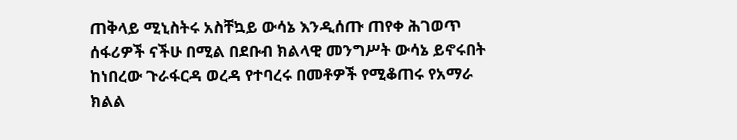ጠቅላይ ሚኒስትሩ አስቸኳይ ውሳኔ እንዲሰጡ ጠየቀ ሕገወጥ ሰፋሪዎች ናችሁ በሚል በደቡብ ክልላዊ መንግሥት ውሳኔ ይኖሩበት ከነበረው ጉራፋርዳ ወረዳ የተባረሩ በመቶዎች የሚቆጠሩ የአማራ ክልል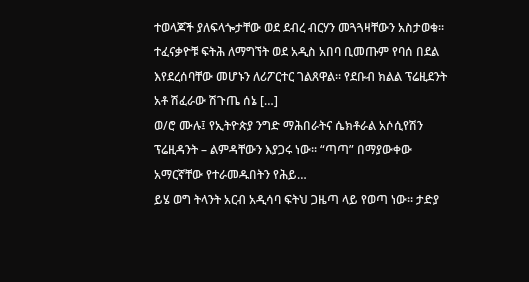ተወላጆች ያለፍላጐታቸው ወደ ደብረ ብርሃን መጓጓዛቸውን አስታወቁ፡፡ ተፈናቃዮቹ ፍትሕ ለማግኘት ወደ አዲስ አበባ ቢመጡም የባሰ በደል እየደረሰባቸው መሆኑን ለሪፖርተር ገልጸዋል፡፡ የደቡብ ክልል ፕሬዚደንት አቶ ሽፈራው ሽጉጤ ሰኔ […]
ወ/ሮ ሙሉ፤ የኢትዮጵያ ንግድ ማሕበራትና ሴክቶራል አሶሲየሽን ፕሬዚዳንት – ልምዳቸውን እያጋሩ ነው፡፡ “ጣጣ” በማያውቀው አማርኛቸው የተራመዱበትን የሕይ…
ይሄ ወግ ትላንት አርብ አዲሳባ ፍትህ ጋዜጣ ላይ የወጣ ነው። ታድያ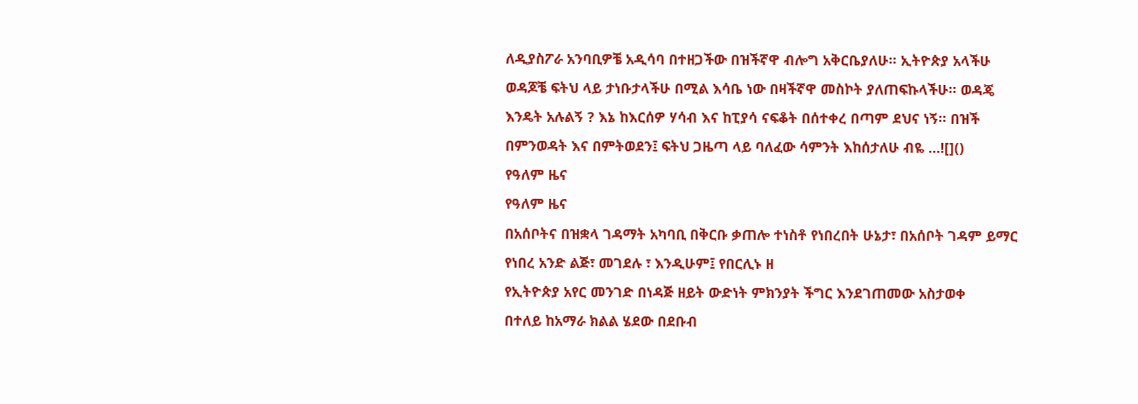ለዲያስፖራ አንባቢዎቼ አዲሳባ በተዘጋችው በዝችኛዋ ብሎግ አቅርቤያለሁ። ኢትዮጵያ አላችሁ ወዳጆቼ ፍትህ ላይ ታነቡታላችሁ በሚል እሳቤ ነው በዛችኛዋ መስኮት ያለጠፍኩላችሁ። ወዳጄ እንዴት አሉልኝ ? እኔ ከእርሰዎ ሃሳብ እና ከፒያሳ ናፍቆት በሰተቀረ በጣም ደህና ነኝ። በዝች በምንወዳት እና በምትወደን፤ ፍትህ ጋዜጣ ላይ ባለፈው ሳምንት እከሰታለሁ ብዬ …![]()
የዓለም ዜና
የዓለም ዜና
በአሰቦትና በዝቋላ ገዳማት አካባቢ በቅርቡ ቃጠሎ ተነስቶ የነበረበት ሁኔታ፣ በአሰቦት ገዳም ይማር የነበረ አንድ ልጅ፣ መገደሉ ፣ እንዲሁም፤ የበርሊኑ ዘ
የኢትዮጵያ አየር መንገድ በነዳጅ ዘይት ውድነት ምክንያት ችግር እንደገጠመው አስታወቀ
በተለይ ከአማራ ክልል ሄደው በደቡብ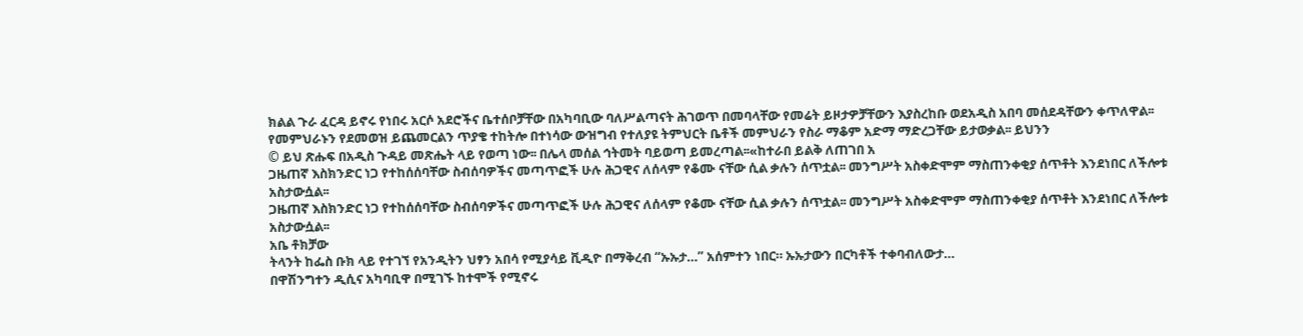ክልል ጉራ ፈርዳ ይኖሩ የነበሩ አርሶ አደሮችና ቤተሰቦቻቸው በአካባቢው ባለሥልጣናት ሕገወጥ በመባላቸው የመሬት ይዞታዎቻቸውን እያስረከቡ ወደአዲስ አበባ መሰደዳቸውን ቀጥለዋል፡፡
የመምህራኑን የደመወዝ ይጨመርልን ጥያቄ ተከትሎ በተነሳው ውዝግብ የተለያዩ ትምህርት ቤቶች መምህራን የስራ ማቆም አድማ ማድረጋቸው ይታወቃል፡፡ ይህንን
© ይህ ጽሑፍ በአዲስ ጉዳይ መጽሔት ላይ የወጣ ነው፡፡ በሌላ መሰል ኅትመት ባይወጣ ይመረጣል፡፡«ከተራበ ይልቅ ለጠገበ አ
ጋዜጠኛ እስክንድር ነጋ የተከሰሰባቸው ስብሰባዎችና መጣጥፎች ሁሉ ሕጋዊና ለሰላም የቆሙ ናቸው ሲል ቃሉን ሰጥቷል፡፡ መንግሥት አስቀድሞም ማስጠንቀቂያ ሰጥቶት እንደነበር ለችሎቱ አስታውሷል፡፡
ጋዜጠኛ እስክንድር ነጋ የተከሰሰባቸው ስብሰባዎችና መጣጥፎች ሁሉ ሕጋዊና ለሰላም የቆሙ ናቸው ሲል ቃሉን ሰጥቷል፡፡ መንግሥት አስቀድሞም ማስጠንቀቂያ ሰጥቶት እንደነበር ለችሎቱ አስታውሷል፡፡
አቤ ቶክቻው
ትላንት ከፌስ ቡክ ላይ የተገኘ የአንዲትን ህፃን አበሳ የሚያሳይ ቪዲዮ በማቅረብ “ኡኡታ…” አሰምተን ነበር። ኡኡታውን በርካቶች ተቀባብለውታ…
በዋሽንግተን ዲሲና አካባቢዋ በሚገኙ ከተሞች የሚኖሩ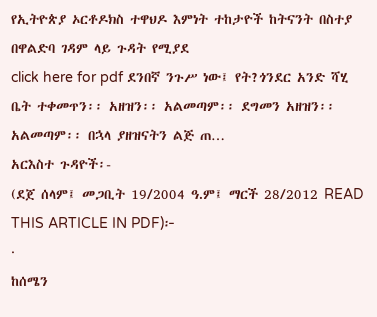የኢትዮጵያ ኦርቶዶክስ ተዋህዶ እምነት ተከታዮች ከትናንት በስተያ በዋልድባ ገዳም ላይ ጉዳት የሚያደ
click here for pdf ደንበኛ ንጉሥ ነው፤ የት?ጎንደር አንድ ሻሂ ቤት ተቀመጥን፡፡ አዘዝን፡፡ አልመጣም፡፡ ደግመን አዘዝን፡፡ አልመጣም፡፡ በኋላ ያዘዝናትን ልጅ ጠ…
አርእስተ ጉዳዮች፡-
(ደጀ ሰላም፤ መጋቢት 19/2004 ዓ.ም፤ ማርች 28/2012 READ THIS ARTICLE IN PDF)፦
·
ከሰሜን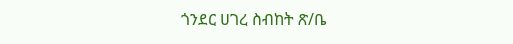ጎንደር ሀገረ ስብከት ጽ/ቤ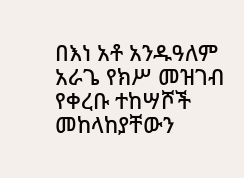በእነ አቶ አንዱዓለም አራጌ የክሥ መዝገብ የቀረቡ ተከሣሾች መከላከያቸውን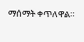ማሰማት ቀጥለዋል።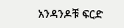አንዳንዶቹ ፍርድ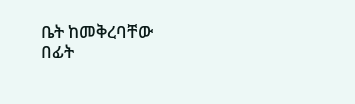ቤት ከመቅረባቸው በፊት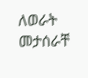ለወራት መታሰራቸ